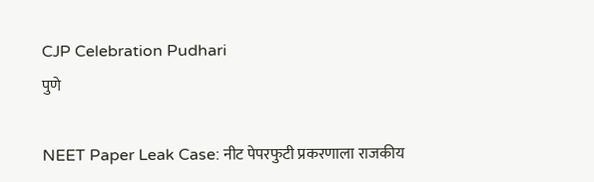CJP Celebration Pudhari
पुणे

NEET Paper Leak Case: नीट पेपरफुटी प्रकरणाला राजकीय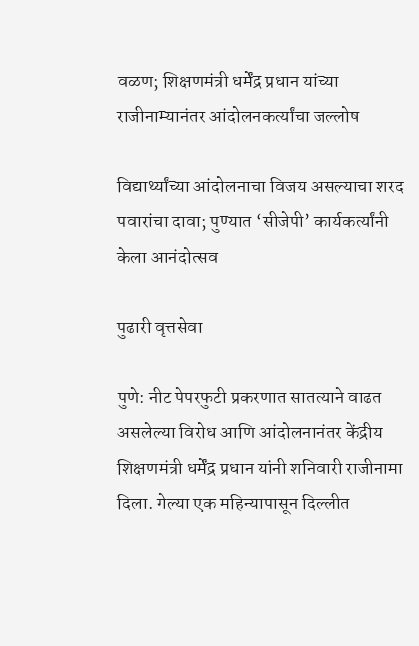वळण; शिक्षणमंत्री धर्मेंद्र प्रधान यांच्या राजीनाम्यानंतर आंदोलनकर्त्यांचा जल्लोष

विद्यार्थ्यांच्या आंदोलनाचा विजय असल्याचा शरद पवारांचा दावा; पुण्यात ‘सीजेपी’ कार्यकर्त्यांनी केला आनंदोत्सव

पुढारी वृत्तसेवा

पुणे: नीट पेपरफुटी प्रकरणात सातत्याने वाढत असलेल्या विरोध आणि आंदोलनानंतर केंद्रीय शिक्षणमंत्री धर्मेंद्र प्रधान यांनी शनिवारी राजीनामा दिला. गेल्या एक महिन्यापासून दिल्लीत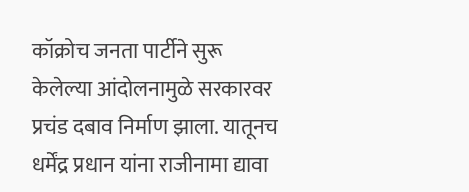कॉक्रोच जनता पार्टीने सुरू केलेल्या आंदोलनामुळे सरकारवर प्रचंड दबाव निर्माण झाला. यातूनच धर्मेंद्र प्रधान यांना राजीनामा द्यावा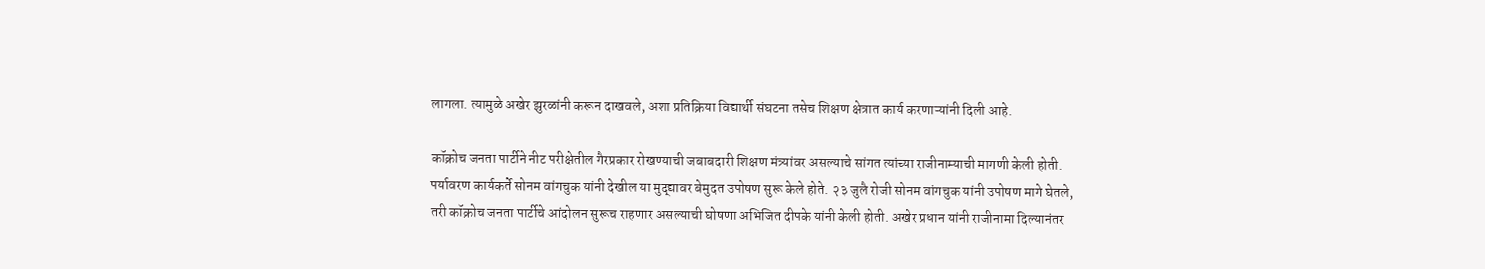लागला. त्यामुळे अखेर झुरळांनी करून दाखवले, अशा प्रतिक्रिया विद्यार्थी संघटना तसेच शिक्षण क्षेत्रात कार्य करणाऱ्यांनी दिली आहे.

कॉक्रोच जनता पार्टीने नीट परीक्षेतील गैरप्रकार रोखण्याची जबाबदारी शिक्षण मंत्र्यांवर असल्याचे सांगत त्यांच्या राजीनाम्याची मागणी केली होती. पर्यावरण कार्यकर्ते सोनम वांगचुक यांनी देखील या मुद्द्यावर बेमुदत उपोषण सुरू केले होते. २३ जुलै रोजी सोनम वांगचुक यांनी उपोषण मागे घेतले, तरी कॉक्रोच जनता पार्टीचे आंदोलन सुरूच राहणार असल्याची घोषणा अभिजित दीपके यांनी केली होती. अखेर प्रधान यांनी राजीनामा दिल्यानंतर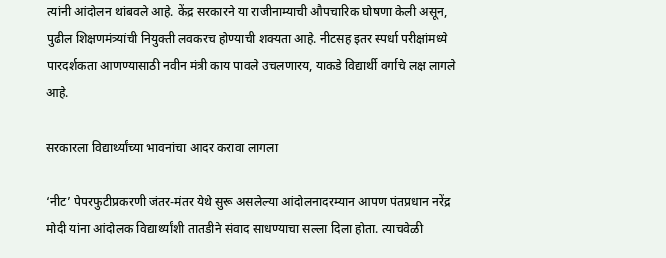त्यांनी आंदोलन थांबवले आहे. केंद्र सरकारने या राजीनाम्याची औपचारिक घोषणा केली असून, पुढील शिक्षणमंत्र्यांची नियुक्ती लवकरच होण्याची शक्यता आहे. नीटसह इतर स्पर्धा परीक्षांमध्ये पारदर्शकता आणण्यासाठी नवीन मंत्री काय पावले उचलणारय, याकडे विद्यार्थी वर्गाचे लक्ष लागले आहे.

सरकारला विद्यार्थ्यांच्या भावनांचा आदर करावा लागला

‘नीट’ पेपरफुटीप्रकरणी जंतर-मंतर येथे सुरू असलेल्या आंदोलनादरम्यान आपण पंतप्रधान नरेंद्र मोदी यांना आंदोलक विद्यार्थ्यांशी तातडीने संवाद साधण्याचा सल्ला दिला होता. त्याचवेळी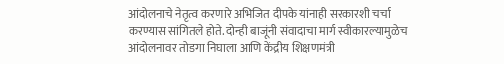आंदोलनाचे नेतृत्व करणारे अभिजित दीपके यांनाही सरकारशी चर्चा करण्यास सांगितले होते. दोन्ही बाजूंनी संवादाचा मार्ग स्वीकारल्यामुळेच आंदोलनावर तोडगा निघाला आणि केंद्रीय शिक्षणमंत्री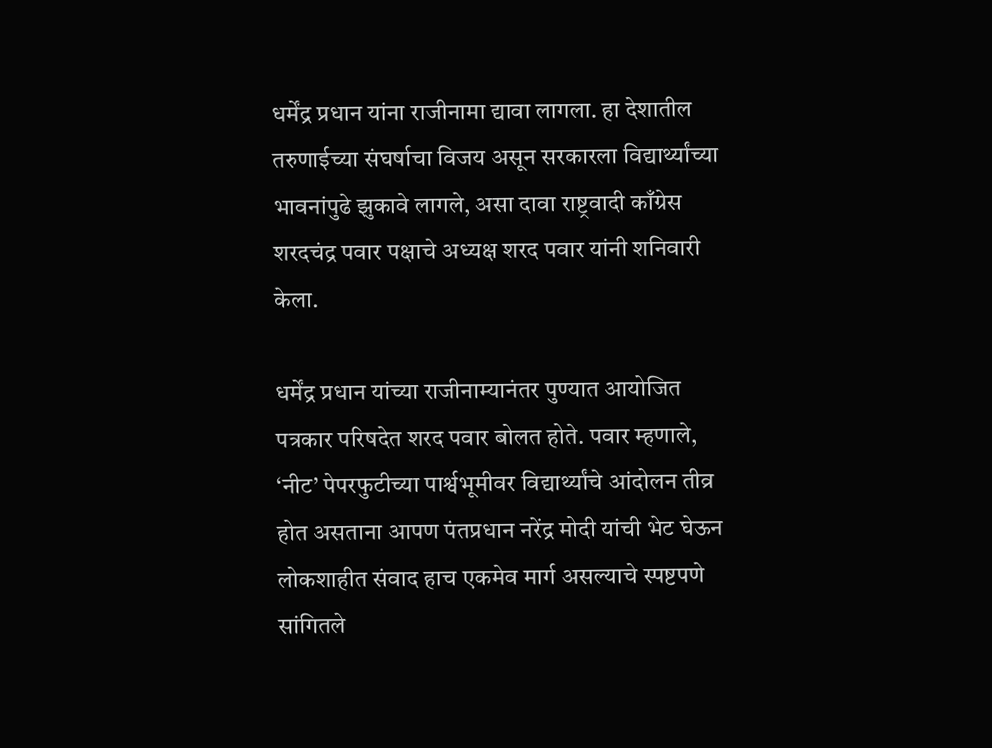धर्मेंद्र प्रधान यांना राजीनामा द्यावा लागला. हा देशातील तरुणाईच्या संघर्षाचा विजय असून सरकारला विद्यार्थ्यांच्या भावनांपुढे झुकावे लागले, असा दावा राष्ट्रवादी काँग्रेस शरदचंद्र पवार पक्षाचे अध्यक्ष शरद पवार यांनी शनिवारी केला.

धर्मेंद्र प्रधान यांच्या राजीनाम्यानंतर पुण्यात आयोजित पत्रकार परिषदेत शरद पवार बोलत होते. पवार म्हणाले, ‘नीट’ पेपरफुटीच्या पार्श्वभूमीवर विद्यार्थ्यांचे आंदोलन तीव्र होत असताना आपण पंतप्रधान नरेंद्र मोदी यांची भेट घेऊन लोकशाहीत संवाद हाच एकमेव मार्ग असल्याचे स्पष्टपणे सांगितले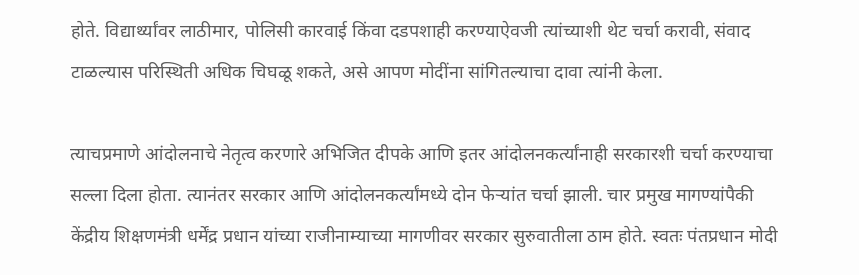होते. विद्यार्थ्यांवर लाठीमार, पोलिसी कारवाई किंवा दडपशाही करण्याऐवजी त्यांच्याशी थेट चर्चा करावी, संवाद टाळल्यास परिस्थिती अधिक चिघळू शकते, असे आपण मोदींना सांगितल्याचा दावा त्यांनी केला.

त्याचप्रमाणे आंदोलनाचे नेतृत्व करणारे अभिजित दीपके आणि इतर आंदोलनकर्त्यांनाही सरकारशी चर्चा करण्याचा सल्ला दिला होता. त्यानंतर सरकार आणि आंदोलनकर्त्यांमध्ये दोन फेऱ्यांत चर्चा झाली. चार प्रमुख मागण्यांपैकी केंद्रीय शिक्षणमंत्री धर्मेंद्र प्रधान यांच्या राजीनाम्याच्या मागणीवर सरकार सुरुवातीला ठाम होते. स्वतः पंतप्रधान मोदी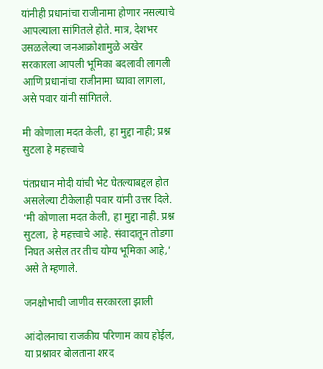यांनीही प्रधानांचा राजीनामा होणार नसल्याचे आपल्याला सांगितले होते. मात्र, देशभर उसळलेल्या जनआक्रोशामुळे अखेर सरकारला आपली भूमिका बदलावी लागली आणि प्रधानांचा राजीनामा घ्‍यावा लागला, असे पवार यांनी सांगितले.

मी कोणाला मदत केली, हा मुद्दा नाही; प्रश्न सुटला हे महत्त्वाचे

पंतप्रधान मोदी यांची भेट घेतल्याबद्दल होत असलेल्या टीकेलाही पवार यांनी उत्तर दिले. ‘मी कोणाला मदत केली, हा मुद्दा नाही. प्रश्न सुटला, हे महत्त्वाचे आहे. संवादातून तोडगा निघत असेल तर तीच योग्य भूमिका आहे,’ असे ते म्हणाले.

जनक्षोभाची जाणीव सरकारला झाली

आंदोलनाचा राजकीय परिणाम काय होईल, या प्रश्नावर बोलताना शरद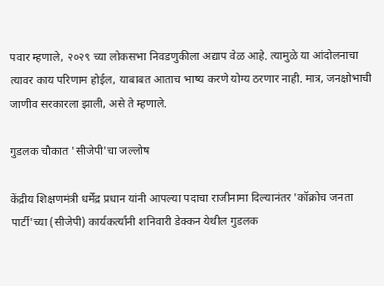पवार म्‍हणाले, २०२९ च्या लोकसभा निवडणुकीला अद्याप वेळ आहे. त्यामुळे या आंदोलनाचा त्यावर काय परिणाम होईल, याबाबत आताच भाष्य करणे योग्य ठरणार नाही. मात्र, जनक्षोभाची जाणीव सरकारला झाली, असे ते म्‍हणाले.

गुडलक चौकात 'सीजेपी'चा जल्लोष

केंद्रीय शिक्षणमंत्री धर्मेंद्र प्रधान यांनी आपल्या पदाचा राजीनामा दिल्यानंतर 'कॉक्रोच जनता पार्टी'च्या (सीजेपी) कार्यकर्त्यांनी शनिवारी डेक्कन येथील गुडलक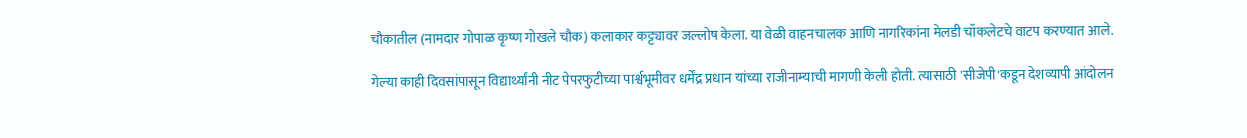चौकातील (नामदार गोपाळ कृष्ण गोखले चौक) कलाकार कट्ट्यावर जल्लोष केला. या वेळी वाहनचालक आणि नागरिकांना मेलडी चॉकलेटचे वाटप करण्यात आले.

गेल्या काही दिवसांपासून विद्यार्थ्यांनी नीट पेपरफुटीच्या पार्श्वभूमीवर धर्मेंद्र प्रधान यांच्या राजीनाम्याची मागणी केली होती. त्यासाठी 'सीजेपी'कडून देशव्यापी आंदोलन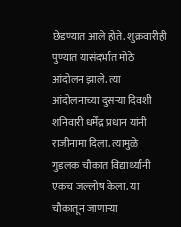छेडण्यात आले होते. शुक्रवारीही पुण्यात यासंदर्भात मोठे आंदोलन झाले. त्या आंदोलनाच्या दुसऱ्या दिवशी शनिवारी धर्मेंद्र प्रधान यांनी राजीनामा दिला. त्यामुळे गुडलक चौकात विद्यार्थ्यांनी एकच जल्लोष केला. या चौकातून जाणाऱ्या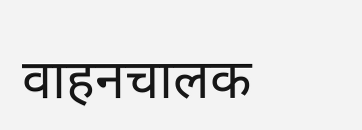वाहनचालक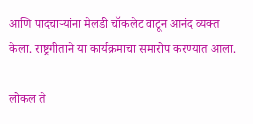आणि पादचाऱ्यांना मेलडी चॉकलेट वाटून आनंद व्यक्त केला. राष्ट्रगीताने या कार्यक्रमाचा समारोप करण्यात आला.

लोकल ते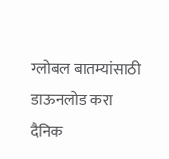ग्लोबल बातम्यांसाठी डाऊनलोड करा दैनिक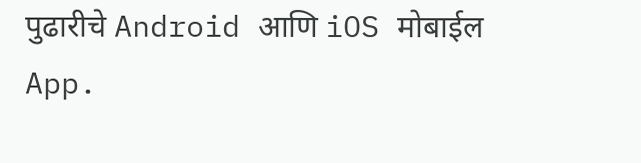पुढारीचे Android आणि iOS मोबाईल App.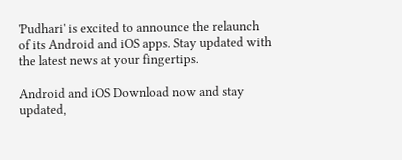'Pudhari' is excited to announce the relaunch of its Android and iOS apps. Stay updated with the latest news at your fingertips.

Android and iOS Download now and stay updated,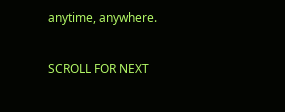anytime, anywhere.

SCROLL FOR NEXT